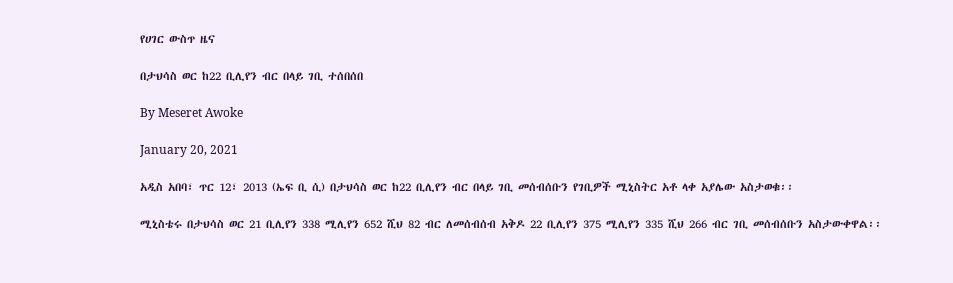የሀገር ውስጥ ዜና

በታህሳስ ወር ከ22 ቢሊየን ብር በላይ ገቢ ተሰበሰበ

By Meseret Awoke

January 20, 2021

አዲስ አበባ፣ ጥር 12፣ 2013 (ኤፍ ቢ ሲ) በታህሳስ ወር ከ22 ቢሊየን ብር በላይ ገቢ መሰብሰቡን የገቢዎች ሚኒስትር አቶ ላቀ አያሌው አስታወቁ፡፡

ሚኒስቴሩ በታህሳስ ወር 21 ቢሊየን 338 ሚሊየን 652 ሺህ 82 ብር ለመሰብሰብ አቅዶ 22 ቢሊየን 375 ሚሊየን 335 ሺህ 266 ብር ገቢ መሰብሰቡን አስታውቀዋል፡፡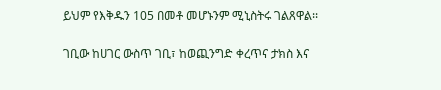ይህም የእቅዱን 105 በመቶ መሆኑንም ሚኒስትሩ ገልጸዋል፡፡

ገቢው ከሀገር ውስጥ ገቢ፣ ከወጪንግድ ቀረጥና ታክስ እና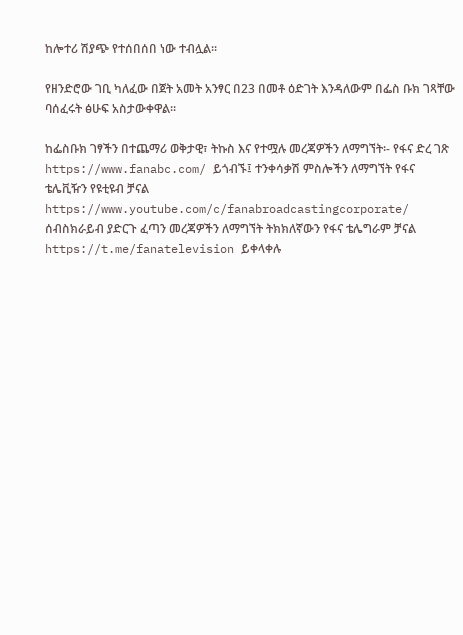ከሎተሪ ሽያጭ የተሰበሰበ ነው ተብሏል፡፡

የዘንድሮው ገቢ ካለፈው በጀት አመት አንፃር በ23 በመቶ ዕድገት እንዳለውም በፌስ ቡክ ገጻቸው ባሰፈሩት ፅሁፍ አስታውቀዋል፡፡

ከፌስቡክ ገፃችን በተጨማሪ ወቅታዊ፣ ትኩስ እና የተሟሉ መረጃዎችን ለማግኘት፡- የፋና ድረ ገጽ https://www.fanabc.com/ ይጎብኙ፤ ተንቀሳቃሽ ምስሎችን ለማግኘት የፋና ቴሌቪዥን የዩቲዩብ ቻናል https://www.youtube.com/c/fanabroadcastingcorporate/ ሰብስክራይብ ያድርጉ ፈጣን መረጃዎችን ለማግኘት ትክክለኛውን የፋና ቴሌግራም ቻናል https://t.me/fanatelevision ይቀላቀሉ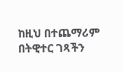ከዚህ በተጨማሪም በትዊተር ገጻችን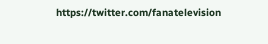https://twitter.com/fanatelevision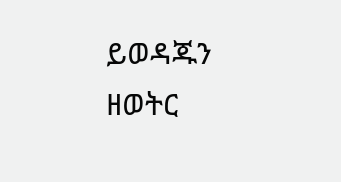ይወዳጁን ዘወትር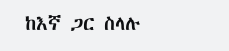ከእኛ ጋር ስላሉ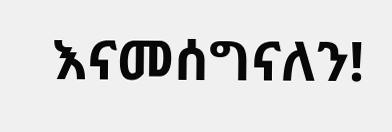እናመሰግናለን!